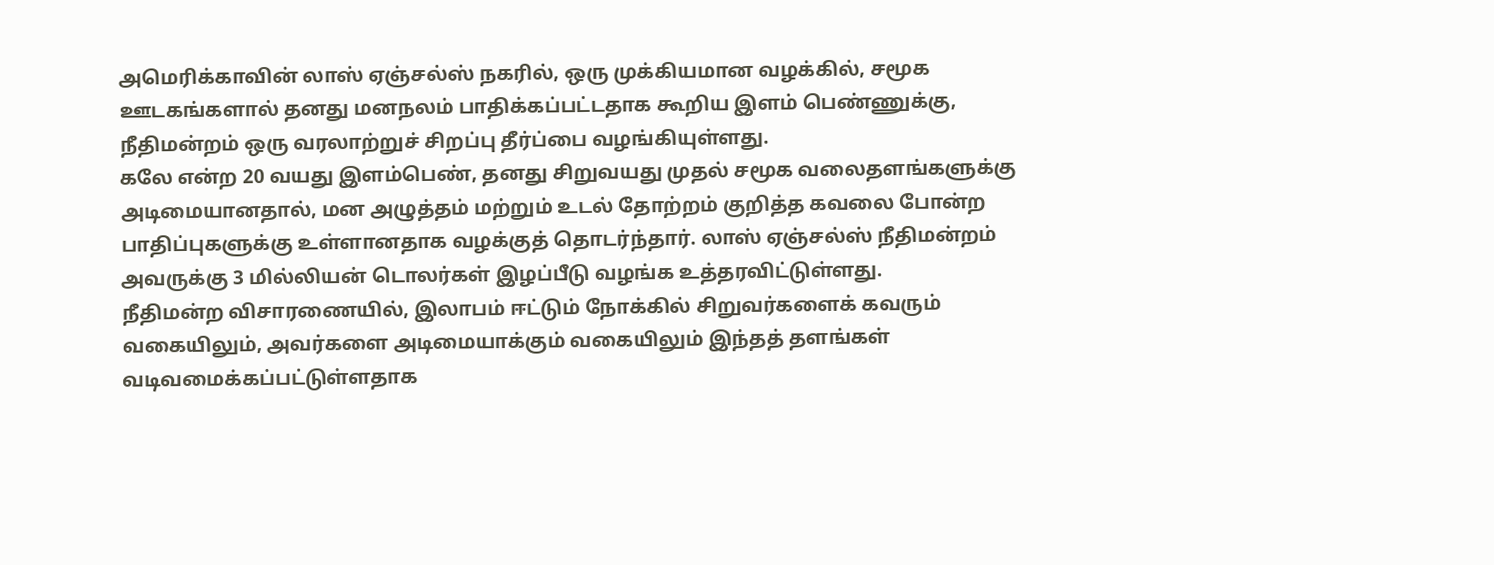அமெரிக்காவின் லாஸ் ஏஞ்சல்ஸ் நகரில், ஒரு முக்கியமான வழக்கில், சமூக ஊடகங்களால் தனது மனநலம் பாதிக்கப்பட்டதாக கூறிய இளம் பெண்ணுக்கு, நீதிமன்றம் ஒரு வரலாற்றுச் சிறப்பு தீர்ப்பை வழங்கியுள்ளது.
கலே என்ற 20 வயது இளம்பெண், தனது சிறுவயது முதல் சமூக வலைதளங்களுக்கு அடிமையானதால், மன அழுத்தம் மற்றும் உடல் தோற்றம் குறித்த கவலை போன்ற பாதிப்புகளுக்கு உள்ளானதாக வழக்குத் தொடர்ந்தார். லாஸ் ஏஞ்சல்ஸ் நீதிமன்றம் அவருக்கு 3 மில்லியன் டொலர்கள் இழப்பீடு வழங்க உத்தரவிட்டுள்ளது.
நீதிமன்ற விசாரணையில், இலாபம் ஈட்டும் நோக்கில் சிறுவர்களைக் கவரும் வகையிலும், அவர்களை அடிமையாக்கும் வகையிலும் இந்தத் தளங்கள் வடிவமைக்கப்பட்டுள்ளதாக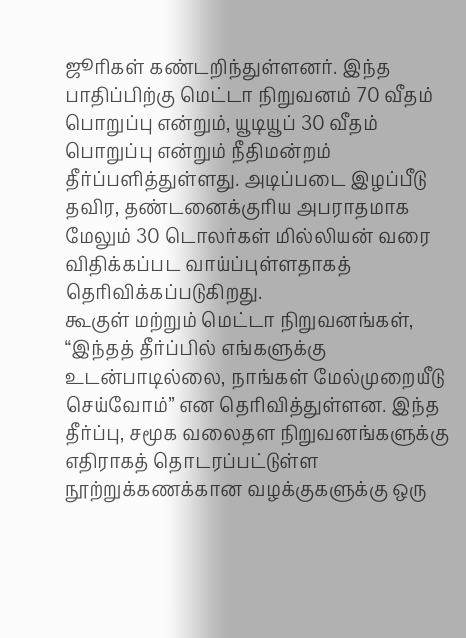ஜூரிகள் கண்டறிந்துள்ளனர். இந்த பாதிப்பிற்கு மெட்டா நிறுவனம் 70 வீதம் பொறுப்பு என்றும், யூடியூப் 30 வீதம் பொறுப்பு என்றும் நீதிமன்றம் தீர்ப்பளித்துள்ளது. அடிப்படை இழப்பீடு தவிர, தண்டனைக்குரிய அபராதமாக மேலும் 30 டொலர்கள் மில்லியன் வரை விதிக்கப்பட வாய்ப்புள்ளதாகத் தெரிவிக்கப்படுகிறது.
கூகுள் மற்றும் மெட்டா நிறுவனங்கள், “இந்தத் தீர்ப்பில் எங்களுக்கு உடன்பாடில்லை, நாங்கள் மேல்முறையீடு செய்வோம்” என தெரிவித்துள்ளன. இந்த தீர்ப்பு, சமூக வலைதள நிறுவனங்களுக்கு எதிராகத் தொடரப்பட்டுள்ள நூற்றுக்கணக்கான வழக்குகளுக்கு ஒரு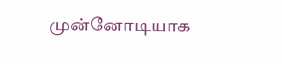முன்னோடியாக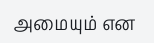அமையும் என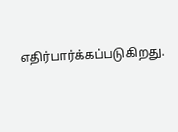எதிர்பார்க்கப்படுகிறது.